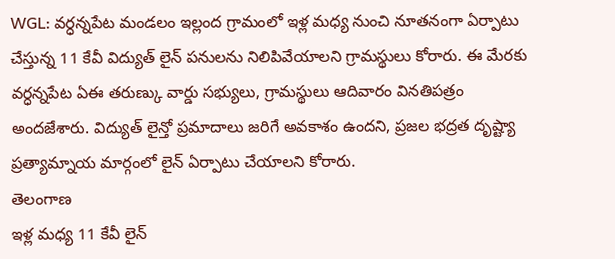WGL: వర్ధన్నపేట మండలం ఇల్లంద గ్రామంలో ఇళ్ల మధ్య నుంచి నూతనంగా ఏర్పాటు చేస్తున్న 11 కేవీ విద్యుత్ లైన్ పనులను నిలిపివేయాలని గ్రామస్థులు కోరారు. ఈ మేరకు వర్ధన్నపేట ఏఈ తరుణ్కు వార్డు సభ్యులు, గ్రామస్థులు ఆదివారం వినతిపత్రం అందజేశారు. విద్యుత్ లైన్తో ప్రమాదాలు జరిగే అవకాశం ఉందని, ప్రజల భద్రత దృష్ట్యా ప్రత్యామ్నాయ మార్గంలో లైన్ ఏర్పాటు చేయాలని కోరారు.
తెలంగాణ
ఇళ్ల మధ్య 11 కేవీ లైన్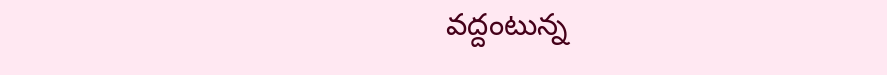వద్దంటున్న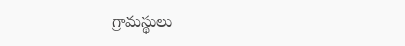గ్రామస్థులు